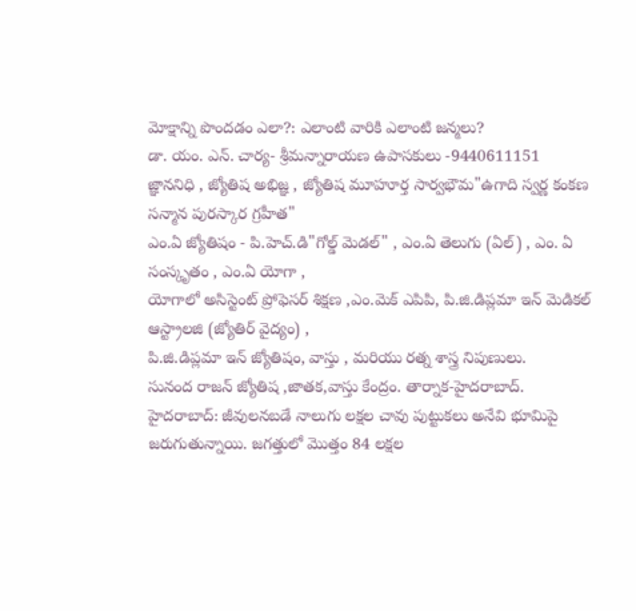మోక్షాన్ని పొందడం ఎలా?: ఎలాంటి వారికి ఎలాంటి జన్మలు?
డా. యం. ఎన్. చార్య- శ్రీమన్నారాయణ ఉపాసకులు -9440611151
జ్ఞాననిధి , జ్యోతిష అభిజ్ఞ , జ్యోతిష మూహూర్త సార్వభౌమ"ఉగాది స్వర్ణ కంకణ సన్మాన పురస్కార గ్రహీత"
ఎం.ఏ జ్యోతిషం - పి.హెచ్.డి"గోల్డ్ మెడల్" , ఎం.ఏ తెలుగు (ఏల్) , ఎం. ఏ సంస్కృతం , ఎం.ఏ యోగా ,
యోగాలో అసిస్టెంట్ ప్రోఫెసర్ శిక్షణ ,ఎం.మెక్ ఎపిపి, పి.జి.డిప్లమా ఇన్ మెడికల్ ఆస్ట్రాలజి (జ్యోతిర్ వైద్యం) ,
పి.జి.డిప్లమా ఇన్ జ్యోతిషం, వాస్తు , మరియు రత్న శాస్త్ర నిపుణులు.
సునంద రాజన్ జ్యోతిష ,జాతక,వాస్తు కేంద్రం. తార్నాక-హైదరాబాద్.
హైదరాబాద్: జీవులనబడే నాలుగు లక్షల చావు పుట్టుకలు అనేవి భూమిపై జరుగుతున్నాయి. జగత్తులో మొత్తం 84 లక్షల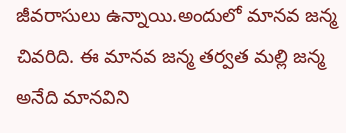జీవరాసులు ఉన్నాయి.అందులో మానవ జన్మ చివరిది. ఈ మానవ జన్మ తర్వత మల్లి జన్మ అనేది మానవిని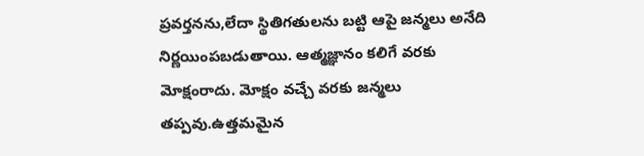ప్రవర్తనను,లేదా స్థితిగతులను బట్టి ఆపై జన్మలు అనేది నిర్ణయింపబడుతాయి. ఆత్మజ్ఞానం కలిగే వరకు మోక్షంరాదు. మోక్షం వచ్చే వరకు జన్మలు తప్పవు.ఉత్తమమైన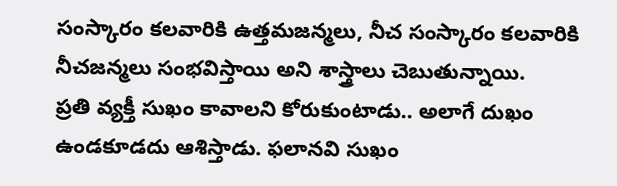సంస్కారం కలవారికి ఉత్తమజన్మలు, నీచ సంస్కారం కలవారికి నీచజన్మలు సంభవిస్తాయి అని శాస్త్రాలు చెబుతున్నాయి.
ప్రతి వ్యక్తీ సుఖం కావాలని కోరుకుంటాడు.. అలాగే దుఖం ఉండకూడదు ఆశిస్తాడు. ఫలానవి సుఖం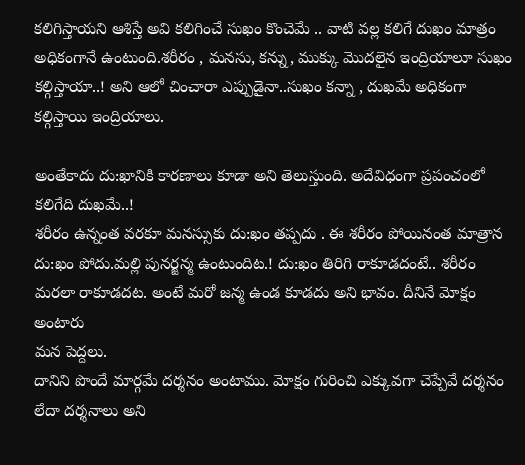కలిగిస్తాయని ఆశిస్తే అవి కలిగించే సుఖం కొంచెమే .. వాటి వల్ల కలిగే దుఖం మాత్రం అధికంగానే ఉంటుంది.శరీరం , మనసు, కన్ను, ముక్కు మొదలైన ఇంద్రియాలూ సుఖం కల్గిస్తాయా..! అని ఆలో చించారా ఎప్పుడైనా..సుఖం కన్నా , దుఖమే అధికంగా కల్గిస్తాయి ఇంద్రియాలు.

అంతేకాదు దు:ఖానికి కారణాలు కూడా అని తెలుస్తుంది. అదేవిధంగా ప్రపంచంలో కలిగేది దుఖమే..!
శరీరం ఉన్నంత వరకూ మనస్సుకు దు:ఖం తప్పదు . ఈ శరీరం పోయినంత మాత్రాన దు:ఖం పోదు.మల్లి పునర్జన్మ ఉంటుందిట.! దు:ఖం తిరిగి రాకూడదంటే.. శరీరం మరలా రాకూడదట. అంటే మరో జన్మ ఉండ కూడదు అని భావం. దీనినే మోక్షం అంటారు
మన పెద్దలు.
దానిని పొందే మార్గమే దర్శనం అంటాము. మోక్షం గురించి ఎక్కువగా చెప్పేవే దర్శనం లేదా దర్శనాలు అని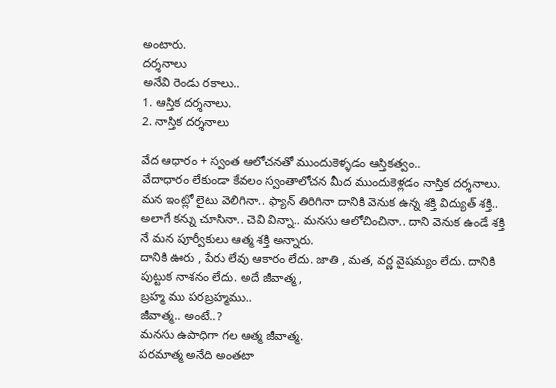అంటారు.
దర్శనాలు
అనేవి రెండు రకాలు..
1. ఆస్తిక దర్శనాలు.
2. నాస్తిక దర్శనాలు

వేద ఆధారం + స్వంత ఆలోచనతో ముందుకెళ్ళడం ఆస్తికత్వం..
వేదాధారం లేకుండా కేవలం స్వంతాలోచన మీద ముందుకెళ్లడం నాస్తిక దర్శనాలు.
మన ఇంట్లో లైటు వెలిగినా.. ఫ్యాన్ తిరిగినా దానికి వెనుక ఉన్న శక్తి విద్యుత్ శక్తి.. అలాగే కన్ను చూసినా.. చెవి విన్నా.. మనసు ఆలోచించినా.. దాని వెనుక ఉండే శక్తి నే మన పూర్వీకులు ఆత్మ శక్తి అన్నారు.
దానికి ఊరు , పేరు లేవు ఆకారం లేదు. జాతి , మత, వర్ణ వైషమ్యం లేదు. దానికి పుట్టుక నాశనం లేదు. అదే జీవాత్మ,
బ్రహ్మ ము పరబ్రహ్మము..
జీవాత్మ.. అంటే..?
మనసు ఉపాధిగా గల ఆత్మ జీవాత్మ.
పరమాత్మ అనేది అంతటా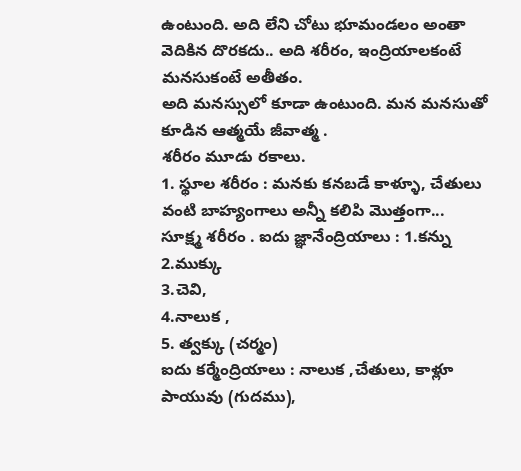ఉంటుంది. అది లేని చోటు భూమండలం అంతా వెదికిన దొరకదు.. అది శరీరం, ఇంద్రియాలకంటే మనసుకంటే అతీతం.
అది మనస్సులో కూడా ఉంటుంది. మన మనసుతో కూడిన ఆత్మయే జీవాత్మ .
శరీరం మూడు రకాలు.
1. స్థూల శరీరం : మనకు కనబడే కాళ్ళూ, చేతులు వంటి బాహ్యంగాలు అన్నీ కలిపి మొత్తంగా...
సూక్ష్మ శరీరం . ఐదు జ్ఞానేంద్రియాలు : 1.కన్ను
2.ముక్కు
3.చెవి,
4.నాలుక ,
5. త్వక్కు (చర్మం)
ఐదు కర్మేంద్రియాలు : నాలుక ,చేతులు, కాళ్లూ పాయువు (గుదము),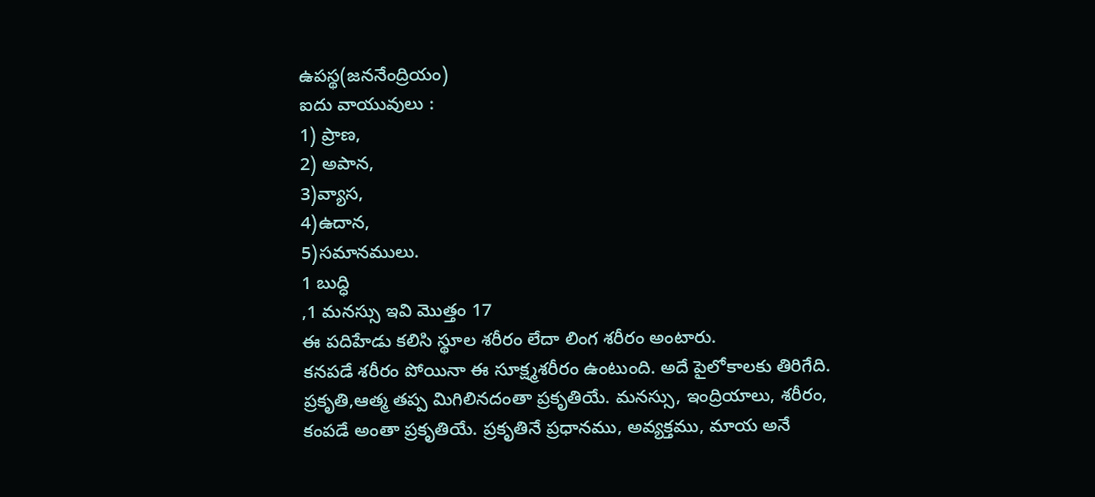ఉపస్థ(జననేంద్రియం)
ఐదు వాయువులు :
1) ప్రాణ,
2) అపాన,
3)వ్యాస,
4)ఉదాన,
5)సమానములు.
1 బుద్ధి
,1 మనస్సు ఇవి మొత్తం 17
ఈ పదిహేడు కలిసి స్థూల శరీరం లేదా లింగ శరీరం అంటారు.
కనపడే శరీరం పోయినా ఈ సూక్ష్మశరీరం ఉంటుంది. అదే పైలోకాలకు తిరిగేది.
ప్రకృతి,ఆత్మ తప్ప మిగిలినదంతా ప్రకృతియే. మనస్సు, ఇంద్రియాలు, శరీరం, కంపడే అంతా ప్రకృతియే. ప్రకృతినే ప్రధానము, అవ్యక్తము, మాయ అనే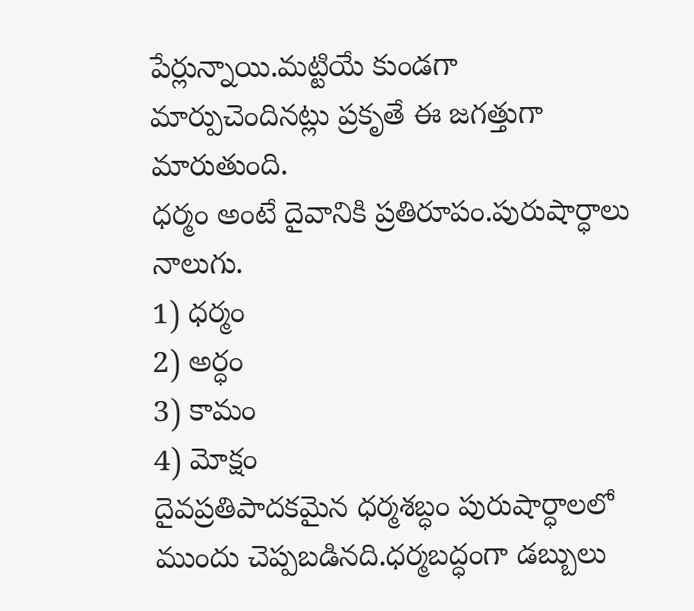పేర్లున్నాయి.మట్టియే కుండగా మార్పుచెందినట్లు ప్రకృతే ఈ జగత్తుగా మారుతుంది.
ధర్మం అంటే దైవానికి ప్రతిరూపం.పురుషార్ధాలు నాలుగు.
1) ధర్మం
2) అర్ధం
3) కామం
4) మోక్షం
దైవప్రతిపాదకమైన ధర్మశబ్ధం పురుషార్ధాలలో ముందు చెప్పబడినది.ధర్మబద్ధంగా డబ్బులు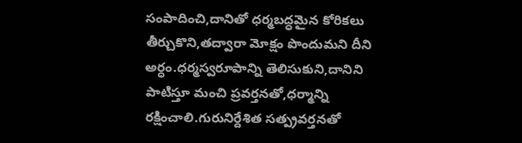సంపాదించి,దానితో ధర్మబద్ధమైన కోరికలు తీర్చుకొని,తద్వారా మోక్షం పొందుమని దీని అర్ధం.ధర్మస్వరూపాన్ని తెలిసుకుని,దానిని పాటిస్తూ మంచి ప్రవర్తనతో,ధర్మాన్ని రక్షించాలి.గురునిర్దేశిత సత్ప్రవర్తనతో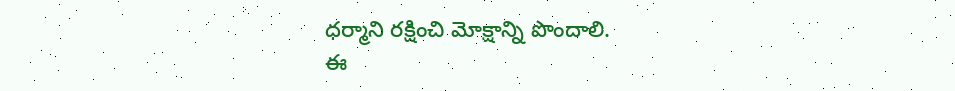ధర్మాని రక్షించి మోక్షాన్ని పొందాలి.
ఈ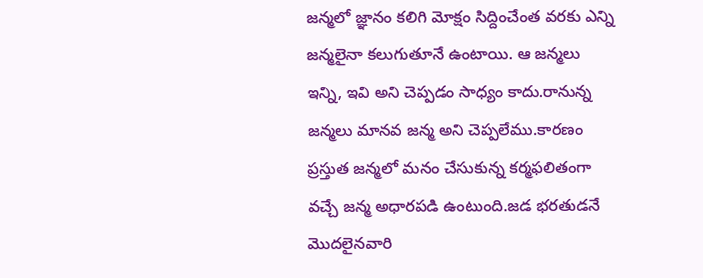జన్మలో జ్ఞానం కలిగి మోక్షం సిద్దించేంత వరకు ఎన్ని జన్మలైనా కలుగుతూనే ఉంటాయి. ఆ జన్మలు ఇన్ని, ఇవి అని చెప్పడం సాధ్యం కాదు.రానున్న జన్మలు మానవ జన్మ అని చెప్పలేము.కారణం ప్రస్తుత జన్మలో మనం చేసుకున్న కర్మఫలితంగా వచ్చే జన్మ అధారపడి ఉంటుంది.జడ భరతుడనే మొదలైనవారి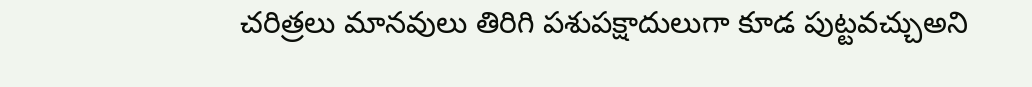చరిత్రలు మానవులు తిరిగి పశుపక్షాదులుగా కూడ పుట్టవచ్చుఅని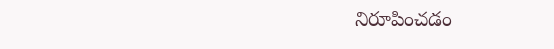నిరూపించడం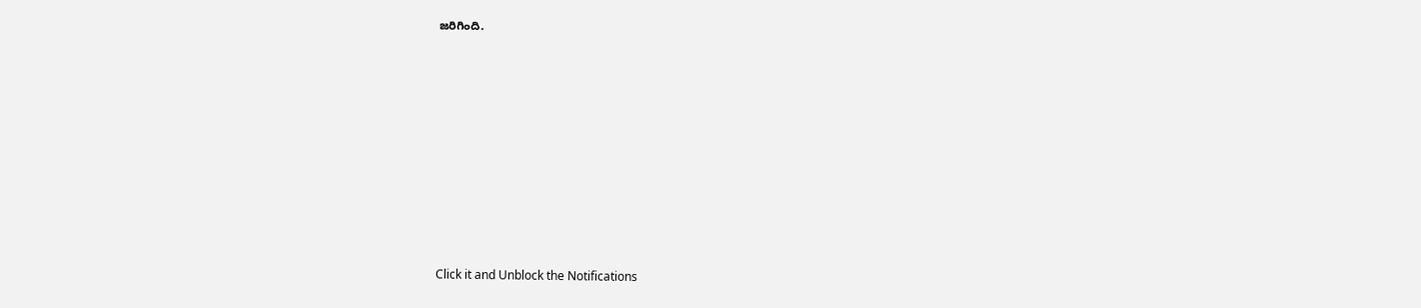జరిగింది.












Click it and Unblock the Notifications